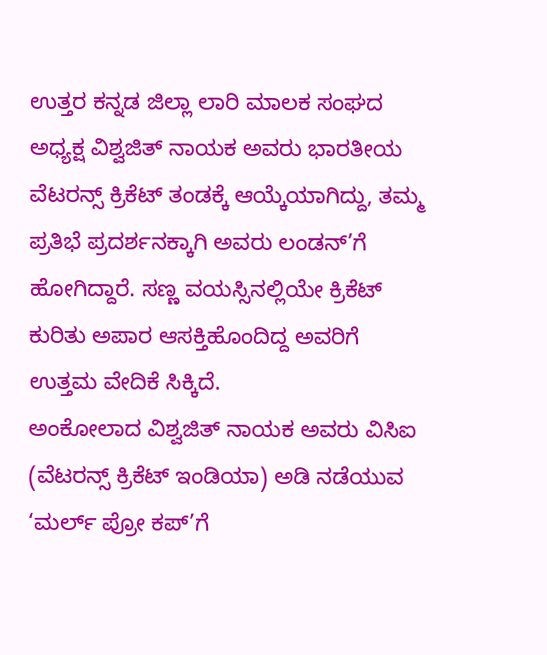ಉತ್ತರ ಕನ್ನಡ ಜಿಲ್ಲಾ ಲಾರಿ ಮಾಲಕ ಸಂಘದ ಅಧ್ಯಕ್ಷ ವಿಶ್ವಜಿತ್ ನಾಯಕ ಅವರು ಭಾರತೀಯ ವೆಟರನ್ಸ್ ಕ್ರಿಕೆಟ್ ತಂಡಕ್ಕೆ ಆಯ್ಕೆಯಾಗಿದ್ದು, ತಮ್ಮ ಪ್ರತಿಭೆ ಪ್ರದರ್ಶನಕ್ಕಾಗಿ ಅವರು ಲಂಡನ್’ಗೆ ಹೋಗಿದ್ದಾರೆ. ಸಣ್ಣ ವಯಸ್ಸಿನಲ್ಲಿಯೇ ಕ್ರಿಕೆಟ್ ಕುರಿತು ಅಪಾರ ಆಸಕ್ತಿಹೊಂದಿದ್ದ ಅವರಿಗೆ ಉತ್ತಮ ವೇದಿಕೆ ಸಿಕ್ಕಿದೆ.
ಅಂಕೋಲಾದ ವಿಶ್ವಜಿತ್ ನಾಯಕ ಅವರು ವಿಸಿಐ (ವೆಟರನ್ಸ್ ಕ್ರಿಕೆಟ್ ಇಂಡಿಯಾ) ಅಡಿ ನಡೆಯುವ ‘ಮರ್ಲ್ ಪ್ರೋ ಕಪ್’ಗೆ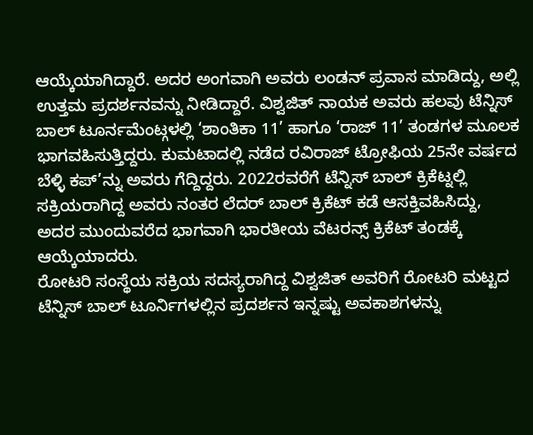ಆಯ್ಕೆಯಾಗಿದ್ದಾರೆ. ಅದರ ಅಂಗವಾಗಿ ಅವರು ಲಂಡನ್ ಪ್ರವಾಸ ಮಾಡಿದ್ದು, ಅಲ್ಲಿ ಉತ್ತಮ ಪ್ರದರ್ಶನವನ್ನು ನೀಡಿದ್ದಾರೆ. ವಿಶ್ವಜಿತ್ ನಾಯಕ ಅವರು ಹಲವು ಟೆನ್ನಿಸ್ ಬಾಲ್ ಟೂರ್ನಮೆಂಟ್ಗಳಲ್ಲಿ ‘ಶಾಂತಿಕಾ 11’ ಹಾಗೂ ‘ರಾಜ್ 11’ ತಂಡಗಳ ಮೂಲಕ ಭಾಗವಹಿಸುತ್ತಿದ್ದರು. ಕುಮಟಾದಲ್ಲಿ ನಡೆದ ರವಿರಾಜ್ ಟ್ರೋಫಿಯ 25ನೇ ವರ್ಷದ ಬೆಳ್ಳಿ ಕಪ್’ನ್ನು ಅವರು ಗೆದ್ದಿದ್ದರು. 2022ರವರೆಗೆ ಟೆನ್ನಿಸ್ ಬಾಲ್ ಕ್ರಿಕೆಟ್ನಲ್ಲಿ ಸಕ್ರಿಯರಾಗಿದ್ದ ಅವರು ನಂತರ ಲೆದರ್ ಬಾಲ್ ಕ್ರಿಕೆಟ್ ಕಡೆ ಆಸಕ್ತಿವಹಿಸಿದ್ದು, ಅದರ ಮುಂದುವರೆದ ಭಾಗವಾಗಿ ಭಾರತೀಯ ವೆಟರನ್ಸ್ ಕ್ರಿಕೆಟ್ ತಂಡಕ್ಕೆ ಆಯ್ಕೆಯಾದರು.
ರೋಟರಿ ಸಂಸ್ಥೆಯ ಸಕ್ರಿಯ ಸದಸ್ಯರಾಗಿದ್ದ ವಿಶ್ವಜಿತ್ ಅವರಿಗೆ ರೋಟರಿ ಮಟ್ಟದ ಟೆನ್ನಿಸ್ ಬಾಲ್ ಟೂರ್ನಿಗಳಲ್ಲಿನ ಪ್ರದರ್ಶನ ಇನ್ನಷ್ಟು ಅವಕಾಶಗಳನ್ನು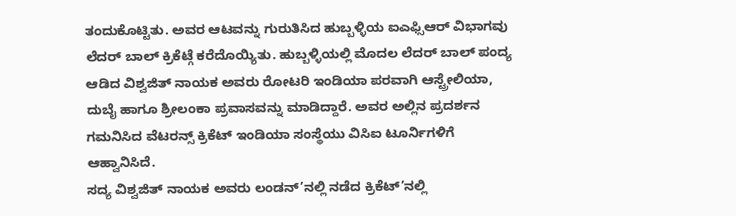ತಂದುಕೊಟ್ಟಿತು. ಅವರ ಆಟವನ್ನು ಗುರುತಿಸಿದ ಹುಬ್ಬಳ್ಳಿಯ ಐಎಫ್ಸಿಆರ್ ವಿಭಾಗವು ಲೆದರ್ ಬಾಲ್ ಕ್ರಿಕೆಟ್ಗೆ ಕರೆದೊಯ್ಯಿತು. ಹುಬ್ಬಳ್ಳಿಯಲ್ಲಿ ಮೊದಲ ಲೆದರ್ ಬಾಲ್ ಪಂದ್ಯ ಆಡಿದ ವಿಶ್ವಜಿತ್ ನಾಯಕ ಅವರು ರೋಟರಿ ಇಂಡಿಯಾ ಪರವಾಗಿ ಆಸ್ಟ್ರೇಲಿಯಾ, ದುಬೈ ಹಾಗೂ ಶ್ರೀಲಂಕಾ ಪ್ರವಾಸವನ್ನು ಮಾಡಿದ್ದಾರೆ. ಅವರ ಅಲ್ಲಿನ ಪ್ರದರ್ಶನ ಗಮನಿಸಿದ ವೆಟರನ್ಸ್ ಕ್ರಿಕೆಟ್ ಇಂಡಿಯಾ ಸಂಸ್ಥೆಯು ವಿಸಿಐ ಟೂರ್ನಿಗಳಿಗೆ ಆಹ್ವಾನಿಸಿದೆ.
ಸದ್ಯ ವಿಶ್ವಜಿತ್ ನಾಯಕ ಅವರು ಲಂಡನ್’ನಲ್ಲಿ ನಡೆದ ಕ್ರಿಕೆಟ್’ನಲ್ಲಿ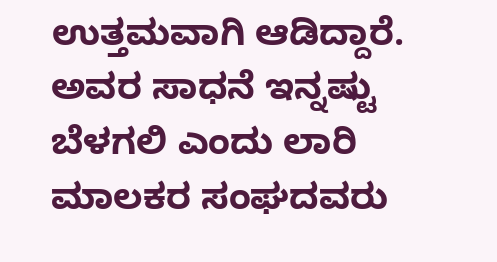ಉತ್ತಮವಾಗಿ ಆಡಿದ್ದಾರೆ. ಅವರ ಸಾಧನೆ ಇನ್ನಷ್ಟು ಬೆಳಗಲಿ ಎಂದು ಲಾರಿ ಮಾಲಕರ ಸಂಘದವರು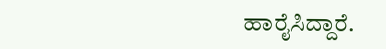ಹಾರೈಸಿದ್ದಾರೆ.